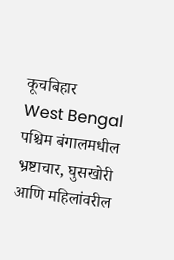कूचबिहार
West Bengal पश्चिम बंगालमधील भ्रष्टाचार, घुसखोरी आणि महिलांवरील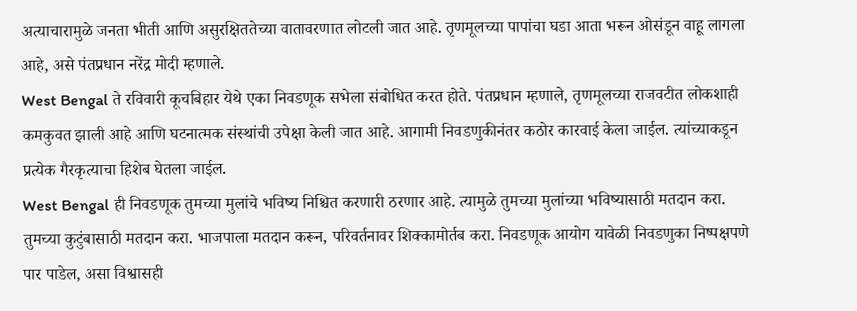अत्याचारामुळे जनता भीती आणि असुरक्षिततेच्या वातावरणात लोटली जात आहे. तृणमूलच्या पापांचा घडा आता भरून ओसंडून वाहू लागला आहे, असे पंतप्रधान नरेंद्र मोदी म्हणाले.
West Bengal ते रविवारी कूचबिहार येथे एका निवडणूक सभेला संबोधित करत होते. पंतप्रधान म्हणाले, तृणमूलच्या राजवटीत लोकशाही कमकुवत झाली आहे आणि घटनात्मक संस्थांची उपेक्षा केली जात आहे. आगामी निवडणुकीनंतर कठोर कारवाई केला जाईल. त्यांच्याकडून प्रत्येक गैरकृत्याचा हिशेब घेतला जाईल.
West Bengal ही निवडणूक तुमच्या मुलांचे भविष्य निश्चित करणारी ठरणार आहे. त्यामुळे तुमच्या मुलांच्या भविष्यासाठी मतदान करा. तुमच्या कुटुंबासाठी मतदान करा. भाजपाला मतदान करून, परिवर्तनावर शिक्कामोर्तब करा. निवडणूक आयोग यावेळी निवडणुका निष्पक्षपणे पार पाडेल, असा विश्वासही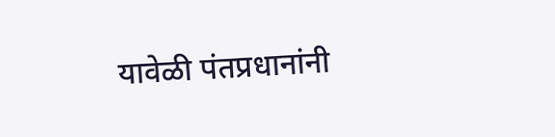यावेळी पंतप्रधानांनी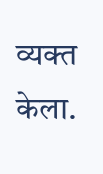व्यक्त केला.